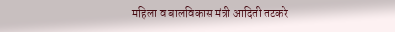महिला व बालविकास मंत्री आदिती तटकरे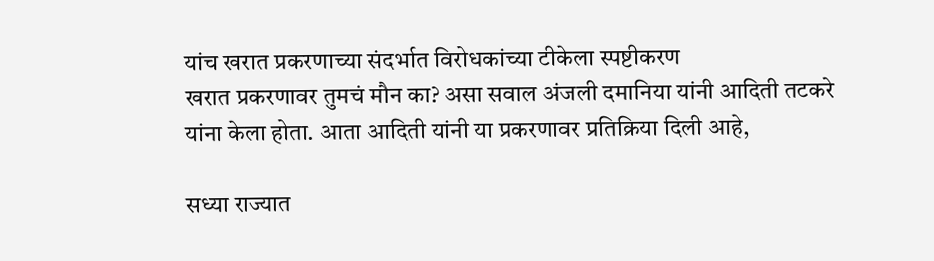यांच खरात प्रकरणाच्या संदर्भात विरोधकांच्या टीकेला स्पष्टीकरण
खरात प्रकरणावर तुमचं मौन का? असा सवाल अंजली दमानिया यांनी आदिती तटकरे यांना केला होता. आता आदिती यांनी या प्रकरणावर प्रतिक्रिया दिली आहे,

सध्या राज्यात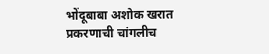भोंदूबाबा अशोक खरात प्रकरणाची चांगलीच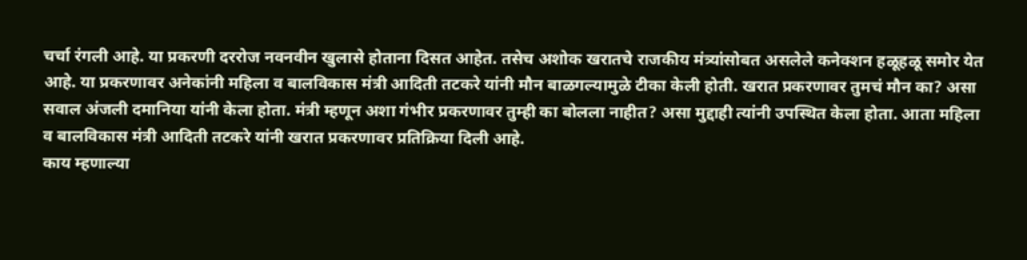चर्चा रंगली आहे. या प्रकरणी दररोज नवनवीन खुलासे होताना दिसत आहेत. तसेच अशोक खरातचे राजकीय मंत्र्यांसोबत असलेले कनेक्शन हळूहळू समोर येत आहे. या प्रकरणावर अनेकांनी महिला व बालविकास मंत्री आदिती तटकरे यांनी मौन बाळगल्यामुळे टीका केली होती. खरात प्रकरणावर तुमचं मौन का? असा सवाल अंजली दमानिया यांनी केला होता. मंत्री म्हणून अशा गंभीर प्रकरणावर तुम्ही का बोलला नाहीत? असा मुद्दाही त्यांनी उपस्थित केला होता. आता महिला व बालविकास मंत्री आदिती तटकरे यांनी खरात प्रकरणावर प्रतिक्रिया दिली आहे.
काय म्हणाल्या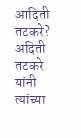आदिती तटकरे?
अदिती तटकरे यांनी त्यांच्या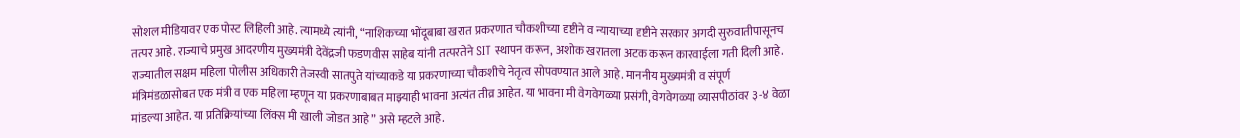सोशल मीडियावर एक पोस्ट लिहिली आहे. त्यामध्ये त्यांनी, “नाशिकच्या भोंदूबाबा खरात प्रकरणात चौकशीच्या दृष्टीने व न्यायाच्या दृष्टीने सरकार अगदी सुरुवातीपासूनच तत्पर आहे. राज्याचे प्रमुख आदरणीय मुख्यमंत्री देवेंद्रजी फडणवीस साहेब यांनी तत्परतेने SIT स्थापन करून, अशोक खरातला अटक करून कारवाईला गती दिली आहे. राज्यातील सक्षम महिला पोलीस अधिकारी तेजस्वी सातपुते यांच्याकडे या प्रकरणाच्या चौकशीचे नेतृत्व सोपवण्यात आले आहे. माननीय मुख्यमंत्री व संपूर्ण मंत्रिमंडळासोबत एक मंत्री व एक महिला म्हणून या प्रकरणाबाबत माझ्याही भावना अत्यंत तीव्र आहेत. या भावना मी वेगवेगळ्या प्रसंगी, वेगवेगळ्या व्यासपीठांवर ३-४ वेळा मांडल्या आहेत. या प्रतिक्रियांच्या लिंक्स मी खाली जोडत आहे” असे म्हटले आहे.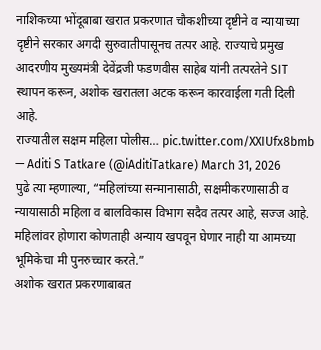नाशिकच्या भोंदूबाबा खरात प्रकरणात चौकशीच्या दृष्टीने व न्यायाच्या दृष्टीने सरकार अगदी सुरुवातीपासूनच तत्पर आहे. राज्याचे प्रमुख आदरणीय मुख्यमंत्री देवेंद्रजी फडणवीस साहेब यांनी तत्परतेने SIT स्थापन करून, अशोक खरातला अटक करून कारवाईला गती दिली आहे.
राज्यातील सक्षम महिला पोलीस… pic.twitter.com/XXIUfx8bmb
— Aditi S Tatkare (@iAditiTatkare) March 31, 2026
पुढे त्या म्हणाल्या, “महिलांच्या सन्मानासाठी, सक्षमीकरणासाठी व न्यायासाठी महिला व बालविकास विभाग सदैव तत्पर आहे, सज्ज आहे. महिलांवर होणारा कोणताही अन्याय खपवून घेणार नाही या आमच्या भूमिकेचा मी पुनरुच्चार करते.”
अशोक खरात प्रकरणाबाबत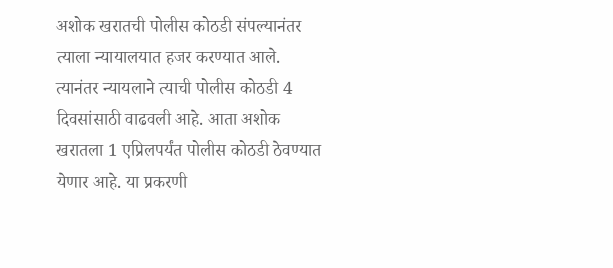अशोक खरातची पोलीस कोठडी संपल्यानंतर त्याला न्यायालयात हजर करण्यात आले. त्यानंतर न्यायलाने त्याची पोलीस कोठडी 4 दिवसांसाठी वाढवली आहे. आता अशोक खरातला 1 एप्रिलपर्यंत पोलीस कोठडी ठेवण्यात येणार आहे. या प्रकरणी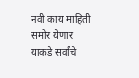नवी काय माहिती समोर येणार याकडे सर्वांचे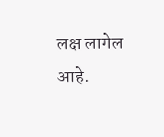लक्ष लागेल आहे.